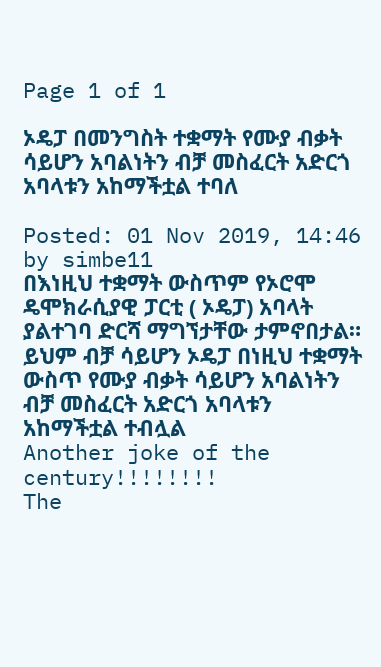Page 1 of 1

ኦዴፓ በመንግስት ተቋማት የሙያ ብቃት ሳይሆን አባልነትን ብቻ መስፈርት አድርጎ አባላቱን አከማችቷል ተባለ

Posted: 01 Nov 2019, 14:46
by simbe11
በእነዚህ ተቋማት ውስጥም የኦሮሞ ዴሞክራሲያዊ ፓርቲ ( ኦዴፓ) አባላት ያልተገባ ድርሻ ማግኘታቸው ታምኖበታል። ይህም ብቻ ሳይሆን ኦዴፓ በነዚህ ተቋማት ውስጥ የሙያ ብቃት ሳይሆን አባልነትን ብቻ መስፈርት አድርጎ አባላቱን አከማችቷል ተብሏል
Another joke of the century!!!!!!!!
The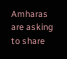Amharas are asking to share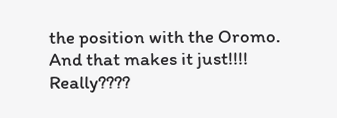the position with the Oromo. And that makes it just!!!! Really????